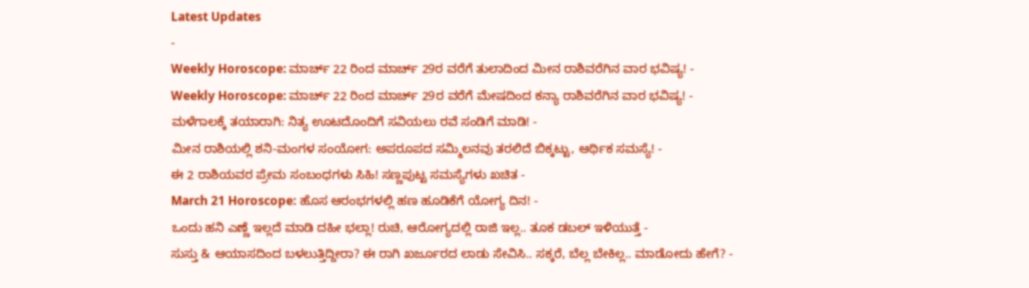Latest Updates
-
Weekly Horoscope: ಮಾರ್ಚ್ 22 ರಿಂದ ಮಾರ್ಚ್ 29ರ ವರೆಗೆ ತುಲಾದಿಂದ ಮೀನ ರಾಶಿವರೆಗಿನ ವಾರ ಭವಿಷ್ಯ! -
Weekly Horoscope: ಮಾರ್ಚ್ 22 ರಿಂದ ಮಾರ್ಚ್ 29ರ ವರೆಗೆ ಮೇಷದಿಂದ ಕನ್ಯಾ ರಾಶಿವರೆಗಿನ ವಾರ ಭವಿಷ್ಯ! -
ಮಳೆಗಾಲಕ್ಕೆ ತಯಾರಾಗಿ: ನಿತ್ಯ ಊಟದೊಂದಿಗೆ ಸವಿಯಲು ರವೆ ಸಂಡಿಗೆ ಮಾಡಿ! -
ಮೀನ ರಾಶಿಯಲ್ಲಿ ಶನಿ-ಮಂಗಳ ಸಂಯೋಗ: ಅಪರೂಪದ ಸಮ್ಮಿಲನವು ತರಲಿದೆ ಬಿಕ್ಕಟ್ಟು, ಆರ್ಥಿಕ ಸಮಸ್ಯೆ! -
ಈ 2 ರಾಶಿಯವರ ಪ್ರೇಮ ಸಂಬಂಧಗಳು ಸಿಹಿ! ಸಣ್ಣಪುಟ್ಟ ಸಮಸ್ಯೆಗಳು ಖಚಿತ -
March 21 Horoscope: ಹೊಸ ಆರಂಭಗಳಲ್ಲಿ ಹಣ ಹೂಡಿಕೆಗೆ ಯೋಗ್ಯ ದಿನ! -
ಒಂದು ಹನಿ ಎಣ್ಣೆ ಇಲ್ಲದೆ ಮಾಡಿ ದಹೀ ಭಲ್ಲಾ! ರುಚಿ, ಆರೋಗ್ಯದಲ್ಲಿ ರಾಜಿ ಇಲ್ಲ.. ತೂಕ ಡಬಲ್ ಇಳಿಯುತ್ತೆ -
ಸುಸ್ತು & ಆಯಾಸದಿಂದ ಬಳಲುತ್ತಿದ್ದೀರಾ? ಈ ರಾಗಿ ಖರ್ಜೂರದ ಲಾಡು ಸೇವಿಸಿ.. ಸಕ್ಕರೆ, ಬೆಲ್ಲ ಬೇಕಿಲ್ಲ.. ಮಾಡೋದು ಹೇಗೆ? -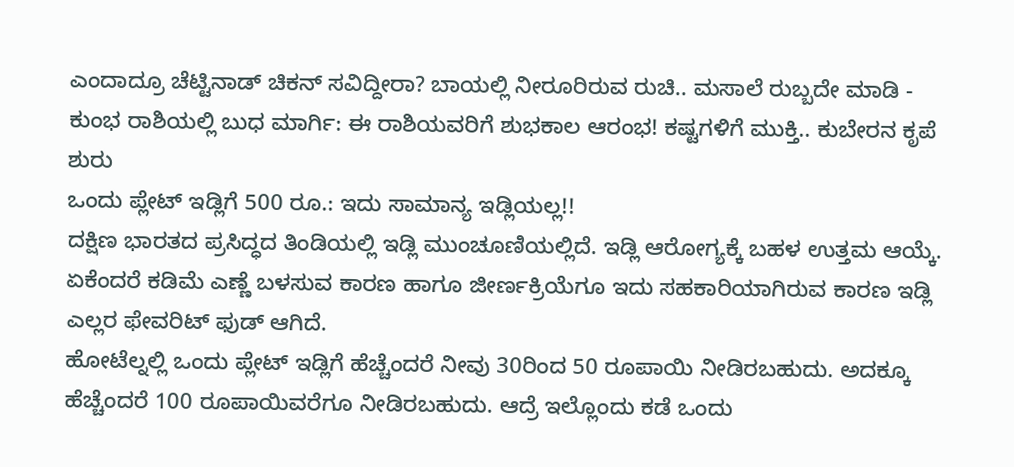ಎಂದಾದ್ರೂ ಚೆಟ್ಟಿನಾಡ್ ಚಿಕನ್ ಸವಿದ್ದೀರಾ? ಬಾಯಲ್ಲಿ ನೀರೂರಿರುವ ರುಚಿ.. ಮಸಾಲೆ ರುಬ್ಬದೇ ಮಾಡಿ -
ಕುಂಭ ರಾಶಿಯಲ್ಲಿ ಬುಧ ಮಾರ್ಗಿ: ಈ ರಾಶಿಯವರಿಗೆ ಶುಭಕಾಲ ಆರಂಭ! ಕಷ್ಟಗಳಿಗೆ ಮುಕ್ತಿ.. ಕುಬೇರನ ಕೃಪೆ ಶುರು
ಒಂದು ಪ್ಲೇಟ್ ಇಡ್ಲಿಗೆ 500 ರೂ.: ಇದು ಸಾಮಾನ್ಯ ಇಡ್ಲಿಯಲ್ಲ!!
ದಕ್ಷಿಣ ಭಾರತದ ಪ್ರಸಿದ್ಧದ ತಿಂಡಿಯಲ್ಲಿ ಇಡ್ಲಿ ಮುಂಚೂಣಿಯಲ್ಲಿದೆ. ಇಡ್ಲಿ ಆರೋಗ್ಯಕ್ಕೆ ಬಹಳ ಉತ್ತಮ ಆಯ್ಕೆ. ಏಕೆಂದರೆ ಕಡಿಮೆ ಎಣ್ಣೆ ಬಳಸುವ ಕಾರಣ ಹಾಗೂ ಜೀರ್ಣಕ್ರಿಯೆಗೂ ಇದು ಸಹಕಾರಿಯಾಗಿರುವ ಕಾರಣ ಇಡ್ಲಿ ಎಲ್ಲರ ಫೇವರಿಟ್ ಫುಡ್ ಆಗಿದೆ.
ಹೋಟೆಲ್ನಲ್ಲಿ ಒಂದು ಪ್ಲೇಟ್ ಇಡ್ಲಿಗೆ ಹೆಚ್ಚೆಂದರೆ ನೀವು 30ರಿಂದ 50 ರೂಪಾಯಿ ನೀಡಿರಬಹುದು. ಅದಕ್ಕೂ ಹೆಚ್ಚೆಂದರೆ 100 ರೂಪಾಯಿವರೆಗೂ ನೀಡಿರಬಹುದು. ಆದ್ರೆ ಇಲ್ಲೊಂದು ಕಡೆ ಒಂದು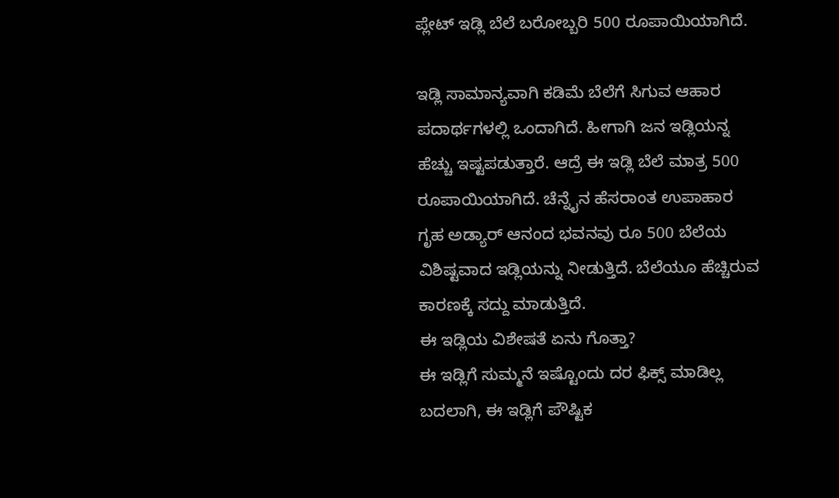ಪ್ಲೇಟ್ ಇಡ್ಲಿ ಬೆಲೆ ಬರೋಬ್ಬರಿ 500 ರೂಪಾಯಿಯಾಗಿದೆ.

ಇಡ್ಲಿ ಸಾಮಾನ್ಯವಾಗಿ ಕಡಿಮೆ ಬೆಲೆಗೆ ಸಿಗುವ ಆಹಾರ ಪದಾರ್ಥಗಳಲ್ಲಿ ಒಂದಾಗಿದೆ. ಹೀಗಾಗಿ ಜನ ಇಡ್ಲಿಯನ್ನ ಹೆಚ್ಚು ಇಷ್ಟಪಡುತ್ತಾರೆ. ಆದ್ರೆ ಈ ಇಡ್ಲಿ ಬೆಲೆ ಮಾತ್ರ 500 ರೂಪಾಯಿಯಾಗಿದೆ. ಚೆನ್ನೈನ ಹೆಸರಾಂತ ಉಪಾಹಾರ ಗೃಹ ಅಡ್ಯಾರ್ ಆನಂದ ಭವನವು ರೂ 500 ಬೆಲೆಯ ವಿಶಿಷ್ಟವಾದ ಇಡ್ಲಿಯನ್ನು ನೀಡುತ್ತಿದೆ. ಬೆಲೆಯೂ ಹೆಚ್ಚಿರುವ ಕಾರಣಕ್ಕೆ ಸದ್ದು ಮಾಡುತ್ತಿದೆ.
ಈ ಇಡ್ಲಿಯ ವಿಶೇಷತೆ ಏನು ಗೊತ್ತಾ?
ಈ ಇಡ್ಲಿಗೆ ಸುಮ್ಮನೆ ಇಷ್ಟೊಂದು ದರ ಫಿಕ್ಸ್ ಮಾಡಿಲ್ಲ ಬದಲಾಗಿ, ಈ ಇಡ್ಲಿಗೆ ಪೌಷ್ಟಿಕ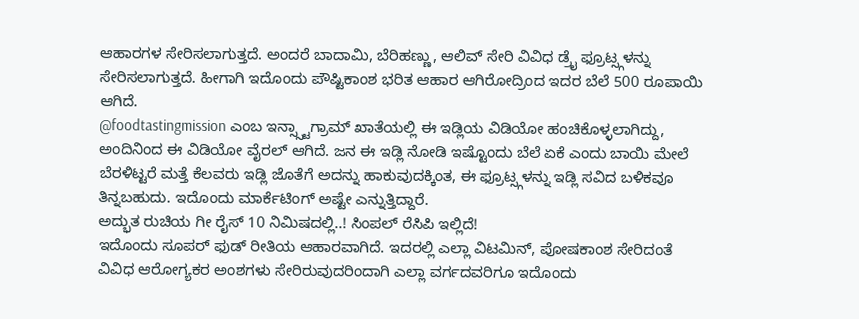ಆಹಾರಗಳ ಸೇರಿಸಲಾಗುತ್ತದೆ. ಅಂದರೆ ಬಾದಾಮಿ, ಬೆರಿಹಣ್ಣು, ಆಲಿವ್ ಸೇರಿ ವಿವಿಧ ಡ್ರೈ ಫ್ರೂಟ್ಸ್ಗಳನ್ನು ಸೇರಿಸಲಾಗುತ್ತದೆ. ಹೀಗಾಗಿ ಇದೊಂದು ಪೌಷ್ಟಿಕಾಂಶ ಭರಿತ ಆಹಾರ ಆಗಿರೋದ್ರಿಂದ ಇದರ ಬೆಲೆ 500 ರೂಪಾಯಿ ಆಗಿದೆ.
@foodtastingmission ಎಂಬ ಇನ್ಸ್ಸ್ಟಾಗ್ರಾಮ್ ಖಾತೆಯಲ್ಲಿ ಈ ಇಡ್ಲಿಯ ವಿಡಿಯೋ ಹಂಚಿಕೊಳ್ಳಲಾಗಿದ್ದು, ಅಂದಿನಿಂದ ಈ ವಿಡಿಯೋ ವೈರಲ್ ಆಗಿದೆ. ಜನ ಈ ಇಡ್ಲಿ ನೋಡಿ ಇಷ್ಟೊಂದು ಬೆಲೆ ಏಕೆ ಎಂದು ಬಾಯಿ ಮೇಲೆ ಬೆರಳಿಟ್ಟರೆ ಮತ್ತೆ ಕೆಲವರು ಇಡ್ಲಿ ಜೊತೆಗೆ ಅದನ್ನು ಹಾಕುವುದಕ್ಕಿಂತ, ಈ ಫ್ರೂಟ್ಸ್ಗಳನ್ನು ಇಡ್ಲಿ ಸವಿದ ಬಳಿಕವೂ ತಿನ್ನಬಹುದು. ಇದೊಂದು ಮಾರ್ಕೆಟಿಂಗ್ ಅಷ್ಟೇ ಎನ್ನುತ್ತಿದ್ದಾರೆ.
ಅದ್ಭುತ ರುಚಿಯ ಗೀ ರೈಸ್ 10 ನಿಮಿಷದಲ್ಲಿ..! ಸಿಂಪಲ್ ರೆಸಿಪಿ ಇಲ್ಲಿದೆ!
ಇದೊಂದು ಸೂಪರ್ ಫುಡ್ ರೀತಿಯ ಆಹಾರವಾಗಿದೆ. ಇದರಲ್ಲಿ ಎಲ್ಲಾ ವಿಟಮಿನ್, ಪೋಷಕಾಂಶ ಸೇರಿದಂತೆ ವಿವಿಧ ಆರೋಗ್ಯಕರ ಅಂಶಗಳು ಸೇರಿರುವುದರಿಂದಾಗಿ ಎಲ್ಲಾ ವರ್ಗದವರಿಗೂ ಇದೊಂದು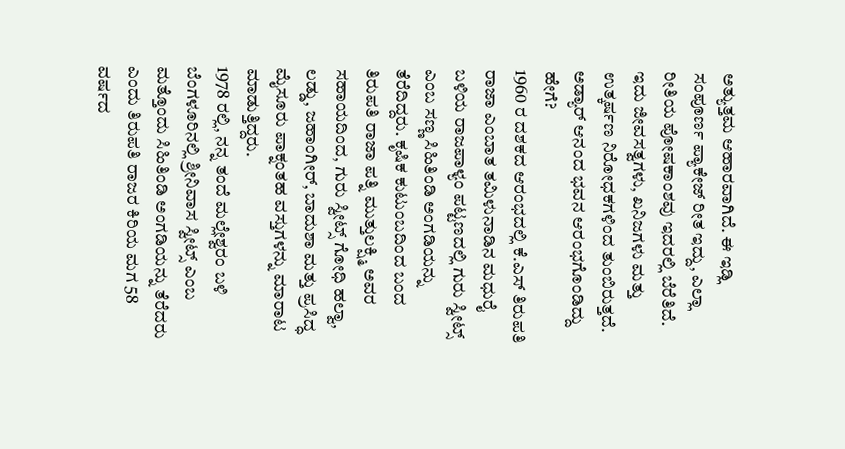ಅತ್ಯುತ್ತಮ ಆಹಾರವಾಗಿದೆ. ಈ ಇಡ್ಲಿ ಸಂಪೂರ್ಣ ಪ್ಯಾಕೇಜ್ ರೀತ ಇದ್ದು, ಎಲ್ಲಾ ರೀತಿಯ ಪೋಷಕಾಂಶವು ಇದರಲ್ಲಿ ಬೆರೆತಿದೆ. ಇದು ಜೀವಸತ್ವಗಳು, ಖನಿಜಗಳು ಮತ್ತು ಉತ್ಕರ್ಷಣ ನಿರೋಧಕಗಳಿಂದ ತುಂಬಿರುತ್ತದೆ.
ಅಡ್ಯಾರ್ ಆನಂದ ಭವನ ಆರಂಭಗೊಂಡಿದ್ದು ಹೇಗೆ?
1960 ರ ದಶಕದ ಆರಂಭದಲ್ಲಿ ಕೆ.ಎಸ್ ತಿರುಪತಿ ರಾಜಾ ಎಂಬಾತ ತಮಿಳುನಾಡಿನ ಮಧುರೈ ಬಳಿಯ ರಾಜಪಾಳ್ಯಂ ಪಟ್ಟಣದಲ್ಲಿ ಗುರು ಸ್ವೀಟ್ಸ್ ಎಂಬ ಸಣ್ಣ ಸಿಹಿತಿಂಡಿ ಅಂಗಡಿಯನ್ನು ತೆರೆದಿದ್ದರು. ಕೃಷಿಕ ಕುಟುಂಬದಿಂದ ಬಂದ ತಿರುಪತಿ ರಾಜಾ ಪತ್ನಿ ಮುತ್ತುಲಕ್ಷ್ಮಿ ಅವರ ಸಹಾಯದಿಂದ, ಗುರು ಸ್ವೀಟ್ಸ್ ಗೋಧಿ ಹಲ್ವಾ, ಲಡ್ಡು, ಜಹಾಂಗೀರ್, ಬಾದುಶಾ ಮತ್ತು ಪ್ರಸಿದ್ಧ ಮೈಸೂರು ಪಾಕ್ನಂತಹ ವಸ್ತುಗಳನ್ನು ಮಾರಾಟ ಮಾಡುತ್ತಿದ್ದರು.
1978 ರಲ್ಲಿ, ನನ್ನ ತಂದೆ ಮಲ್ಲೇಶ್ವರಂ ಬಳಿ ಬೆಂಗಳೂರಿನಲ್ಲಿ ಶ್ರೀನಿವಾಸ ಸ್ವೀಟ್ಸ್ ಎಂಬ ಮತ್ತೊಂದು ಸಿಹಿತಿಂಡಿ ಅಂಗಡಿಯನ್ನು ತೆರೆದರು ಎಂದು ತಿರುಪತಿ ರಾಜರ ಕಿರಿಯ ಮಗ 58 ವರ್ಷದ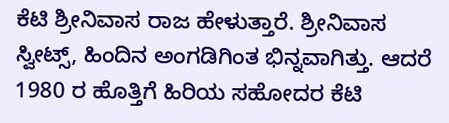ಕೆಟಿ ಶ್ರೀನಿವಾಸ ರಾಜ ಹೇಳುತ್ತಾರೆ. ಶ್ರೀನಿವಾಸ ಸ್ವೀಟ್ಸ್, ಹಿಂದಿನ ಅಂಗಡಿಗಿಂತ ಭಿನ್ನವಾಗಿತ್ತು. ಆದರೆ 1980 ರ ಹೊತ್ತಿಗೆ ಹಿರಿಯ ಸಹೋದರ ಕೆಟಿ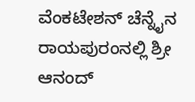ವೆಂಕಟೇಶನ್ ಚೆನ್ನೈನ ರಾಯಪುರಂನಲ್ಲಿ ಶ್ರೀ ಆನಂದ್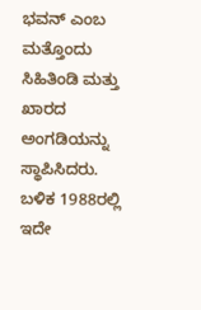ಭವನ್ ಎಂಬ ಮತ್ತೊಂದು ಸಿಹಿತಿಂಡಿ ಮತ್ತು ಖಾರದ ಅಂಗಡಿಯನ್ನು ಸ್ಥಾಪಿಸಿದರು.
ಬಳಿಕ 1988ರಲ್ಲಿ ಇದೇ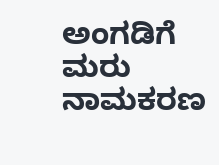ಅಂಗಡಿಗೆ ಮರು ನಾಮಕರಣ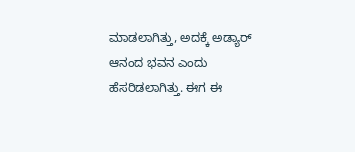ಮಾಡಲಾಗಿತ್ತು, ಅದಕ್ಕೆ ಅಡ್ಯಾರ್ ಆನಂದ ಭವನ ಎಂದು ಹೆಸರಿಡಲಾಗಿತ್ತು. ಈಗ ಈ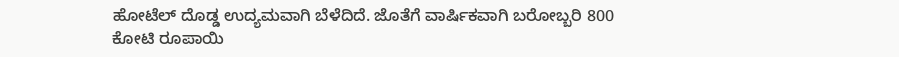ಹೋಟೆಲ್ ದೊಡ್ಡ ಉದ್ಯಮವಾಗಿ ಬೆಳೆದಿದೆ. ಜೊತೆಗೆ ವಾರ್ಷಿಕವಾಗಿ ಬರೋಬ್ಬರಿ 800 ಕೋಟಿ ರೂಪಾಯಿ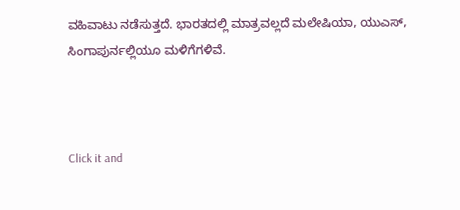ವಹಿವಾಟು ನಡೆಸುತ್ತದೆ. ಭಾರತದಲ್ಲಿ ಮಾತ್ರವಲ್ಲದೆ ಮಲೇಷಿಯಾ, ಯುಎಸ್, ಸಿಂಗಾಪುರ್ನಲ್ಲಿಯೂ ಮಳಿಗೆಗಳಿವೆ.



Click it and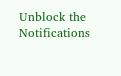Unblock the Notifications